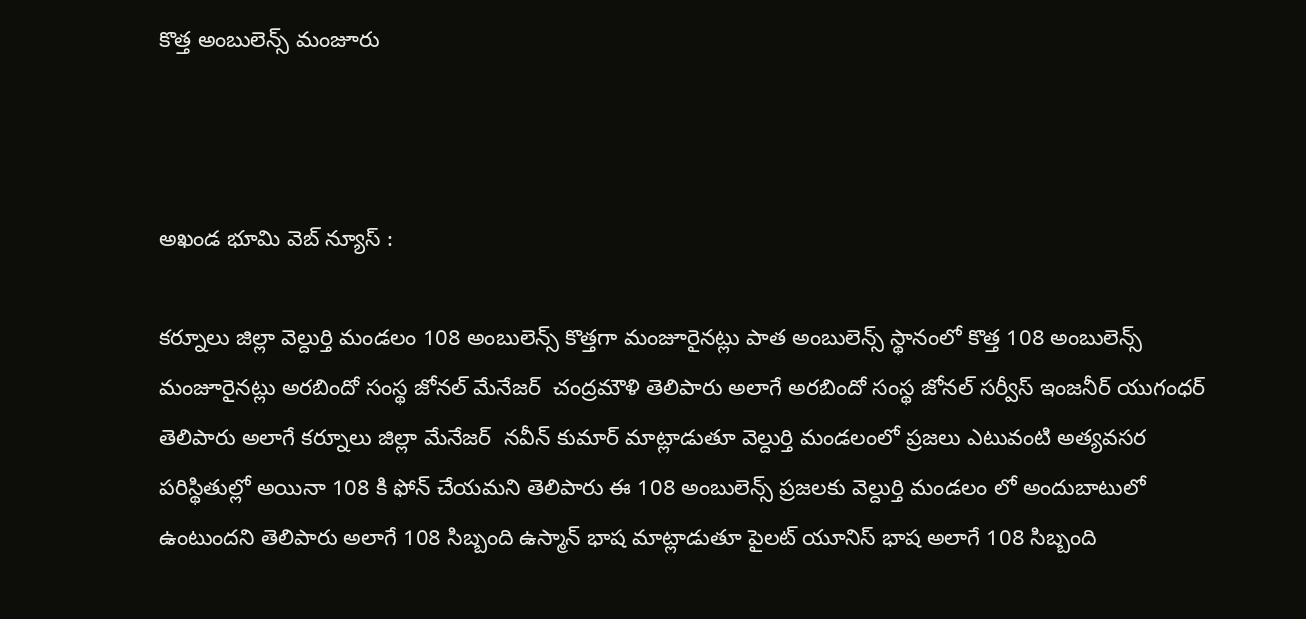కొత్త అంబులెన్స్ మంజూరు



అఖండ భూమి వెబ్ న్యూస్ :

కర్నూలు జిల్లా వెల్దుర్తి మండలం 108 అంబులెన్స్ కొత్తగా మంజూరైనట్లు పాత అంబులెన్స్ స్థానంలో కొత్త 108 అంబులెన్స్ మంజూరైనట్లు అరబిందో సంస్థ జోనల్ మేనేజర్  చంద్రమౌళి తెలిపారు అలాగే అరబిందో సంస్థ జోనల్ సర్వీస్ ఇంజనీర్ యుగంధర్  తెలిపారు అలాగే కర్నూలు జిల్లా మేనేజర్  నవీన్ కుమార్ మాట్లాడుతూ వెల్దుర్తి మండలంలో ప్రజలు ఎటువంటి అత్యవసర పరిస్థితుల్లో అయినా 108 కి ఫోన్ చేయమని తెలిపారు ఈ 108 అంబులెన్స్ ప్రజలకు వెల్దుర్తి మండలం లో అందుబాటులో ఉంటుందని తెలిపారు అలాగే 108 సిబ్బంది ఉస్మాన్ భాష మాట్లాడుతూ పైలట్ యూనిస్ భాష అలాగే 108 సిబ్బంది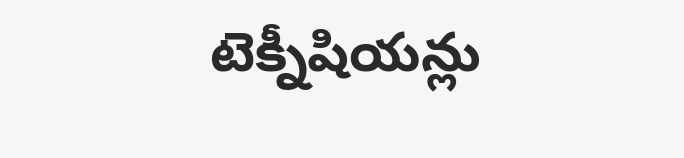టెక్నీషియన్లు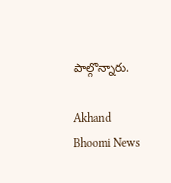పాల్గొన్నారు.

Akhand Bhoomi News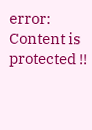error: Content is protected !!